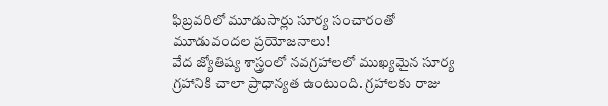ఫిబ్రవరిలో మూడుసార్లు సూర్య సంచారంతో మూడువందల ప్రయోజనాలు!
వేద జ్యోతిష్య శాస్త్రంలో నవగ్రహాలలో ముఖ్యమైన సూర్య గ్రహానికి చాలా ప్రాధాన్యత ఉంటుంది. గ్రహాలకు రాజు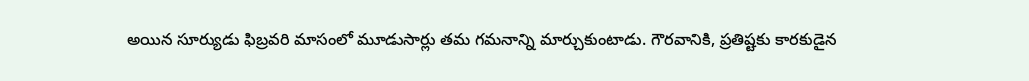అయిన సూర్యుడు ఫిబ్రవరి మాసంలో మూడుసార్లు తమ గమనాన్ని మార్చుకుంటాడు. గౌరవానికి, ప్రతిష్టకు కారకుడైన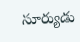సూర్యుడు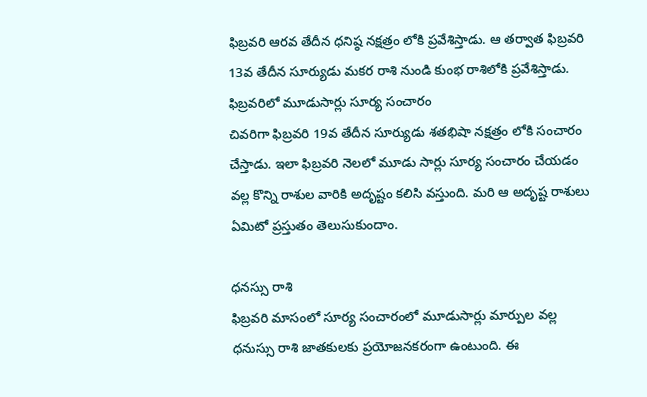ఫిబ్రవరి ఆరవ తేదీన ధనిష్ఠ నక్షత్రం లోకి ప్రవేశిస్తాడు. ఆ తర్వాత ఫిబ్రవరి 13వ తేదీన సూర్యుడు మకర రాశి నుండి కుంభ రాశిలోకి ప్రవేశిస్తాడు.
ఫిబ్రవరిలో మూడుసార్లు సూర్య సంచారం
చివరిగా ఫిబ్రవరి 19వ తేదీన సూర్యుడు శతభిషా నక్షత్రం లోకి సంచారం చేస్తాడు. ఇలా ఫిబ్రవరి నెలలో మూడు సార్లు సూర్య సంచారం చేయడం వల్ల కొన్ని రాశుల వారికి అదృష్టం కలిసి వస్తుంది. మరి ఆ అదృష్ట రాశులు ఏమిటో ప్రస్తుతం తెలుసుకుందాం.

ధనస్సు రాశి
ఫిబ్రవరి మాసంలో సూర్య సంచారంలో మూడుసార్లు మార్పుల వల్ల ధనుస్సు రాశి జాతకులకు ప్రయోజనకరంగా ఉంటుంది. ఈ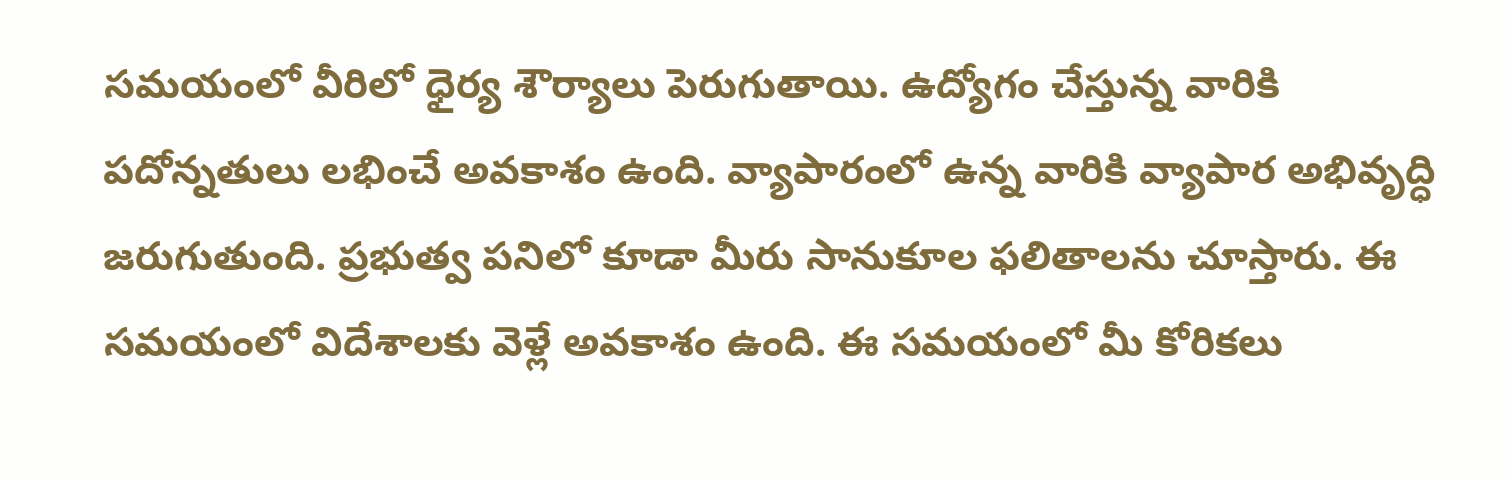సమయంలో వీరిలో ధైర్య శౌర్యాలు పెరుగుతాయి. ఉద్యోగం చేస్తున్న వారికి పదోన్నతులు లభించే అవకాశం ఉంది. వ్యాపారంలో ఉన్న వారికి వ్యాపార అభివృద్ధి జరుగుతుంది. ప్రభుత్వ పనిలో కూడా మీరు సానుకూల ఫలితాలను చూస్తారు. ఈ సమయంలో విదేశాలకు వెళ్లే అవకాశం ఉంది. ఈ సమయంలో మీ కోరికలు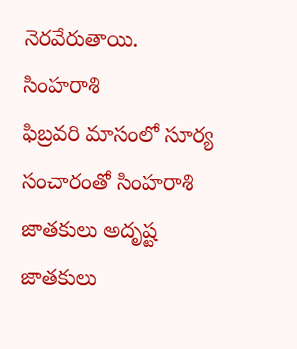నెరవేరుతాయి.
సింహరాశి
ఫిబ్రవరి మాసంలో సూర్య సంచారంతో సింహరాశి జాతకులు అదృష్ట జాతకులు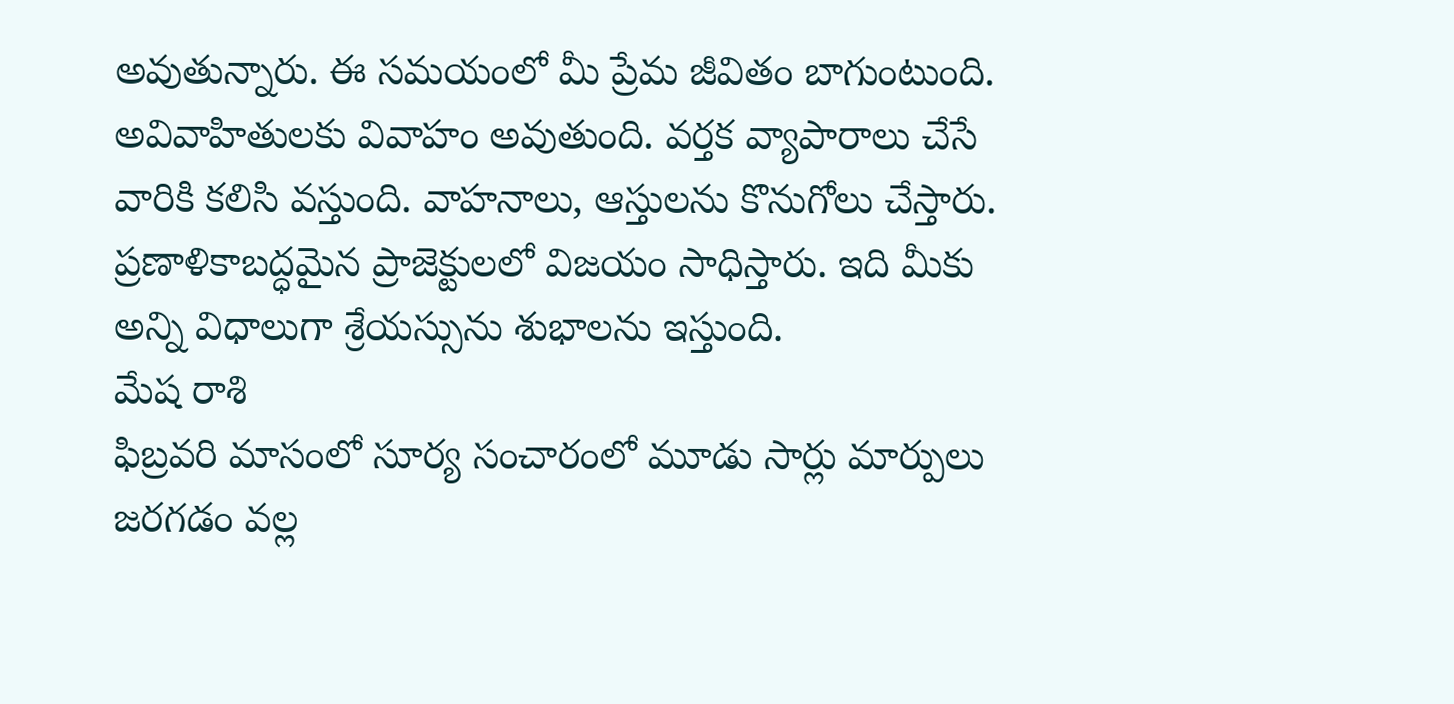అవుతున్నారు. ఈ సమయంలో మీ ప్రేమ జీవితం బాగుంటుంది. అవివాహితులకు వివాహం అవుతుంది. వర్తక వ్యాపారాలు చేసే వారికి కలిసి వస్తుంది. వాహనాలు, ఆస్తులను కొనుగోలు చేస్తారు. ప్రణాళికాబద్ధమైన ప్రాజెక్టులలో విజయం సాధిస్తారు. ఇది మీకు అన్ని విధాలుగా శ్రేయస్సును శుభాలను ఇస్తుంది.
మేష రాశి
ఫిబ్రవరి మాసంలో సూర్య సంచారంలో మూడు సార్లు మార్పులు జరగడం వల్ల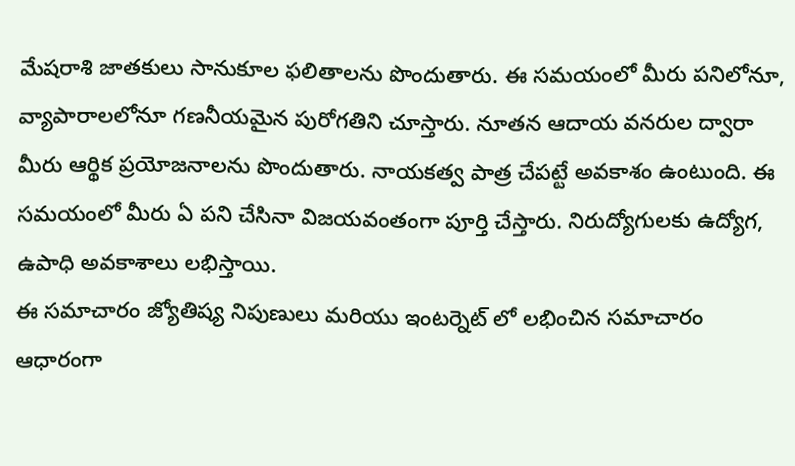మేషరాశి జాతకులు సానుకూల ఫలితాలను పొందుతారు. ఈ సమయంలో మీరు పనిలోనూ, వ్యాపారాలలోనూ గణనీయమైన పురోగతిని చూస్తారు. నూతన ఆదాయ వనరుల ద్వారా మీరు ఆర్థిక ప్రయోజనాలను పొందుతారు. నాయకత్వ పాత్ర చేపట్టే అవకాశం ఉంటుంది. ఈ సమయంలో మీరు ఏ పని చేసినా విజయవంతంగా పూర్తి చేస్తారు. నిరుద్యోగులకు ఉద్యోగ, ఉపాధి అవకాశాలు లభిస్తాయి.
ఈ సమాచారం జ్యోతిష్య నిపుణులు మరియు ఇంటర్నెట్ లో లభించిన సమాచారం ఆధారంగా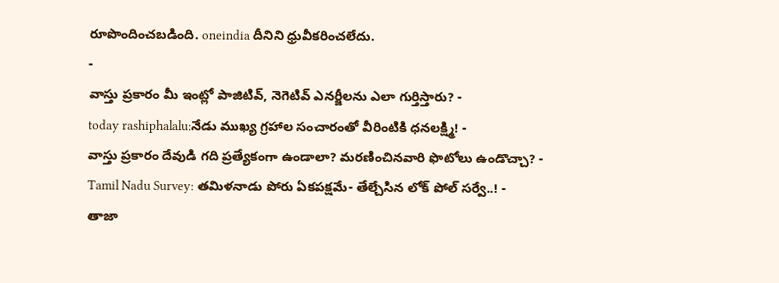రూపొందించబడింది. oneindia దీనిని ధ్రువీకరించలేదు.
-
వాస్తు ప్రకారం మీ ఇంట్లో పాజిటివ్, నెగెటివ్ ఎనర్జీలను ఎలా గుర్తిస్తారు? -
today rashiphalalu:నేడు ముఖ్య గ్రహాల సంచారంతో వీరింటికి ధనలక్ష్మి! -
వాస్తు ప్రకారం దేవుడి గది ప్రత్యేకంగా ఉండాలా? మరణించినవారి ఫొటోలు ఉండొచ్చా? -
Tamil Nadu Survey: తమిళనాడు పోరు ఏకపక్షమే- తేల్చేసిన లోక్ పోల్ సర్వే..! -
తాజా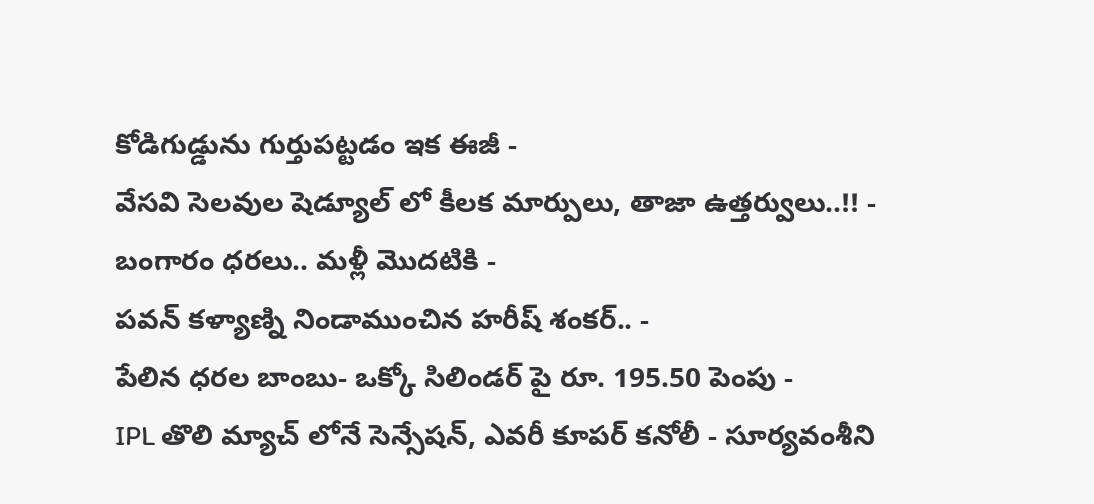కోడిగుడ్డును గుర్తుపట్టడం ఇక ఈజీ -
వేసవి సెలవుల షెడ్యూల్ లో కీలక మార్పులు, తాజా ఉత్తర్వులు..!! -
బంగారం ధరలు.. మళ్లీ మొదటికి -
పవన్ కళ్యాణ్ని నిండాముంచిన హరీష్ శంకర్.. -
పేలిన ధరల బాంబు- ఒక్కో సిలిండర్ పై రూ. 195.50 పెంపు -
IPL తొలి మ్యాచ్ లోనే సెన్సేషన్, ఎవరీ కూపర్ కనోలీ - సూర్యవంశీని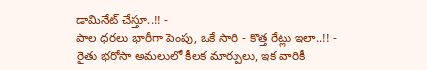డామినేట్ చేస్తూ..!! -
పాల ధరలు భారీగా పెంపు, ఒకే సారి - కొత్త రేట్లు ఇలా..!! -
రైతు భరోసా అమలులో కీలక మార్పులు, ఇక వారికీ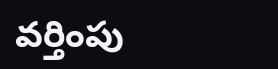వర్తింపు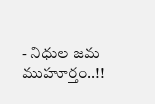- నిధుల జమ ముహూర్తం..!!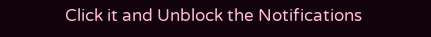Click it and Unblock the Notifications